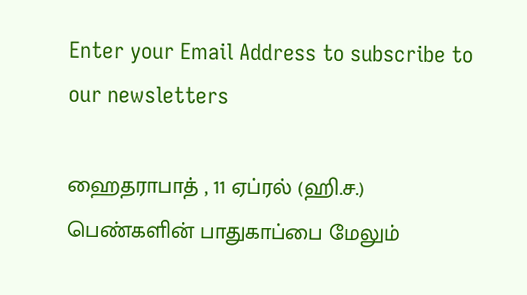Enter your Email Address to subscribe to our newsletters

ஹைதராபாத் , 11 ஏப்ரல் (ஹி.ச.)
பெண்களின் பாதுகாப்பை மேலும்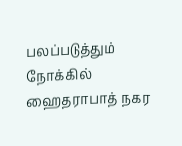பலப்படுத்தும் நோக்கில் ஹைதராபாத் நகர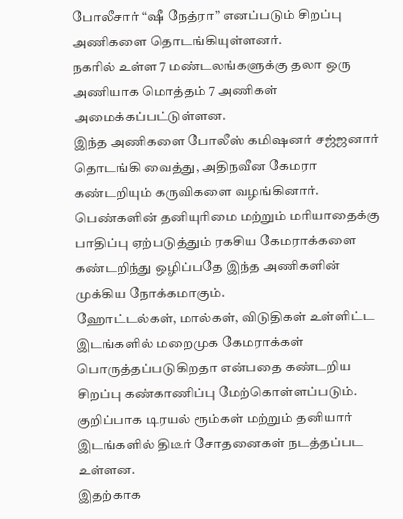போலீசார் “ஷீ நேத்ரா” எனப்படும் சிறப்பு அணிகளை தொடங்கியுள்ளனர்.
நகரில் உள்ள 7 மண்டலங்களுக்கு தலா ஒரு அணியாக மொத்தம் 7 அணிகள் அமைக்கப்பட்டுள்ளன.
இந்த அணிகளை போலீஸ் கமிஷனர் சஜ்ஜனார் தொடங்கி வைத்து, அதிநவீன கேமரா கண்டறியும் கருவிகளை வழங்கினார்.
பெண்களின் தனியுரிமை மற்றும் மரியாதைக்கு பாதிப்பு ஏற்படுத்தும் ரகசிய கேமராக்களை கண்டறிந்து ஒழிப்பதே இந்த அணிகளின் முக்கிய நோக்கமாகும்.
ஹோட்டல்கள், மால்கள், விடுதிகள் உள்ளிட்ட இடங்களில் மறைமுக கேமராக்கள் பொருத்தப்படுகிறதா என்பதை கண்டறிய சிறப்பு கண்காணிப்பு மேற்கொள்ளப்படும்.
குறிப்பாக டிரயல் ரூம்கள் மற்றும் தனியார் இடங்களில் திடீர் சோதனைகள் நடத்தப்பட உள்ளன.
இதற்காக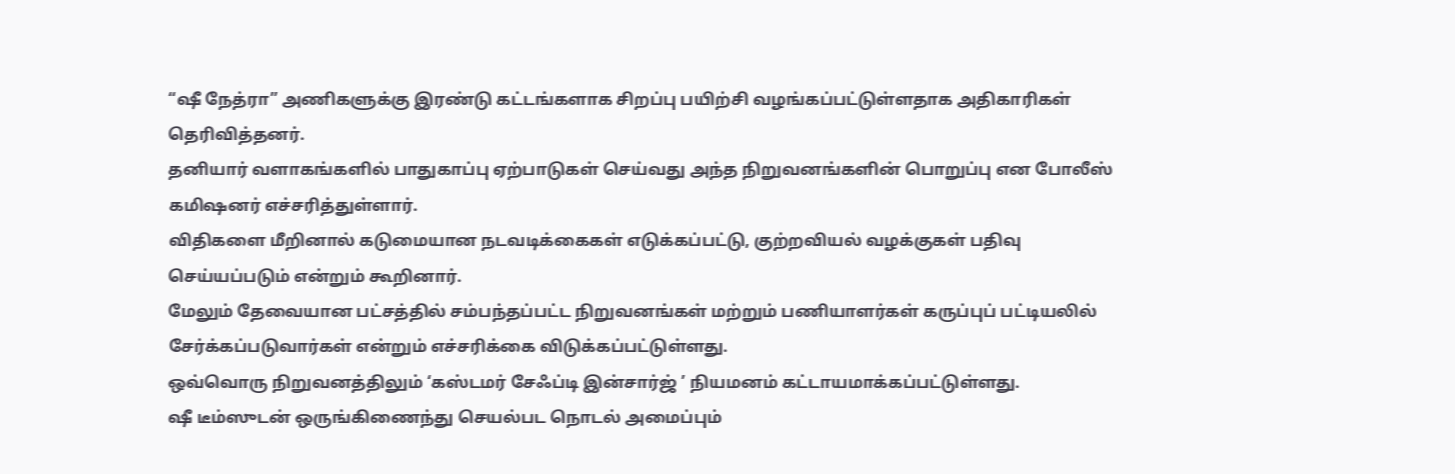“ஷீ நேத்ரா” அணிகளுக்கு இரண்டு கட்டங்களாக சிறப்பு பயிற்சி வழங்கப்பட்டுள்ளதாக அதிகாரிகள் தெரிவித்தனர்.
தனியார் வளாகங்களில் பாதுகாப்பு ஏற்பாடுகள் செய்வது அந்த நிறுவனங்களின் பொறுப்பு என போலீஸ் கமிஷனர் எச்சரித்துள்ளார்.
விதிகளை மீறினால் கடுமையான நடவடிக்கைகள் எடுக்கப்பட்டு, குற்றவியல் வழக்குகள் பதிவு செய்யப்படும் என்றும் கூறினார்.
மேலும் தேவையான பட்சத்தில் சம்பந்தப்பட்ட நிறுவனங்கள் மற்றும் பணியாளர்கள் கருப்புப் பட்டியலில் சேர்க்கப்படுவார்கள் என்றும் எச்சரிக்கை விடுக்கப்பட்டுள்ளது.
ஒவ்வொரு நிறுவனத்திலும் ‘கஸ்டமர் சேஃப்டி இன்சார்ஜ் ’ நியமனம் கட்டாயமாக்கப்பட்டுள்ளது.
ஷீ டீம்ஸுடன் ஒருங்கிணைந்து செயல்பட நொடல் அமைப்பும்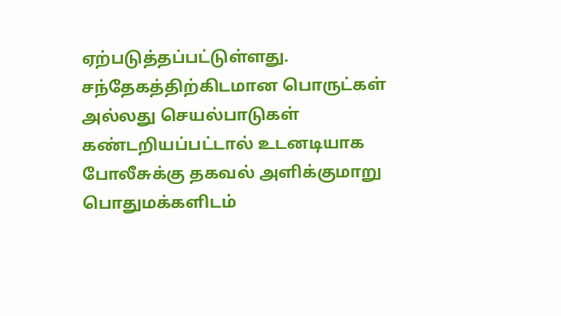ஏற்படுத்தப்பட்டுள்ளது.
சந்தேகத்திற்கிடமான பொருட்கள் அல்லது செயல்பாடுகள் கண்டறியப்பட்டால் உடனடியாக போலீசுக்கு தகவல் அளிக்குமாறு பொதுமக்களிடம்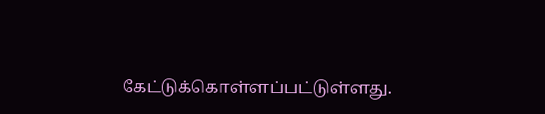கேட்டுக்கொள்ளப்பட்டுள்ளது.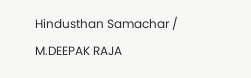Hindusthan Samachar / M.DEEPAK RAJA